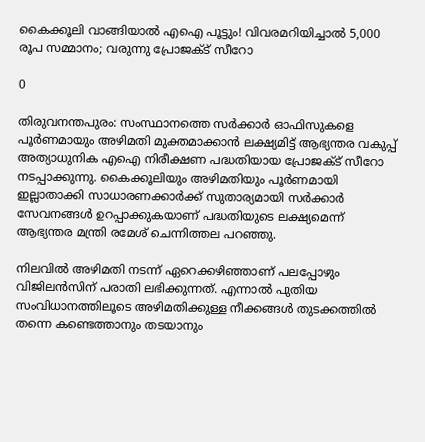കൈക്കൂലി വാങ്ങിയാല്‍ എഐ പൂട്ടും! വിവരമറിയിച്ചാല്‍ 5,000 രൂപ സമ്മാനം; വരുന്നു പ്രോജക്ട് സീറോ

0

തിരുവനന്തപുരം: സംസ്ഥാനത്തെ സര്‍ക്കാര്‍ ഓഫിസുകളെ പൂര്‍ണമായും അഴിമതി മുക്തമാക്കാന്‍ ലക്ഷ്യമിട്ട് ആഭ്യന്തര വകുപ്പ് അത്യാധുനിക എഐ നിരീക്ഷണ പദ്ധതിയായ പ്രോജക്ട് സീറോ നടപ്പാക്കുന്നു. കൈക്കൂലിയും അഴിമതിയും പൂര്‍ണമായി ഇല്ലാതാക്കി സാധാരണക്കാര്‍ക്ക് സുതാര്യമായി സര്‍ക്കാര്‍ സേവനങ്ങള്‍ ഉറപ്പാക്കുകയാണ് പദ്ധതിയുടെ ലക്ഷ്യമെന്ന് ആഭ്യന്തര മന്ത്രി രമേശ് ചെന്നിത്തല പറഞ്ഞു.

നിലവില്‍ അഴിമതി നടന്ന് ഏറെക്കഴിഞ്ഞാണ് പലപ്പോഴും വിജിലന്‍സിന് പരാതി ലഭിക്കുന്നത്. എന്നാല്‍ പുതിയ സംവിധാനത്തിലൂടെ അഴിമതിക്കുള്ള നീക്കങ്ങള്‍ തുടക്കത്തില്‍ തന്നെ കണ്ടെത്താനും തടയാനും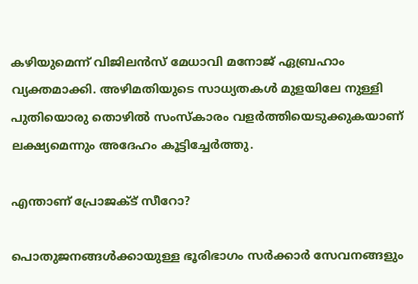കഴിയുമെന്ന് വിജിലന്‍സ് മേധാവി മനോജ് ഏബ്രഹാം വ്യക്തമാക്കി. അഴിമതിയുടെ സാധ്യതകള്‍ മുളയിലേ നുള്ളി പുതിയൊരു തൊഴില്‍ സംസ്‌കാരം വളര്‍ത്തിയെടുക്കുകയാണ് ലക്ഷ്യമെന്നും അദേഹം കൂട്ടിച്ചേര്‍ത്തു.

എന്താണ് പ്രോജക്ട് സീറോ?

പൊതുജനങ്ങള്‍ക്കായുള്ള ഭൂരിഭാഗം സര്‍ക്കാര്‍ സേവനങ്ങളും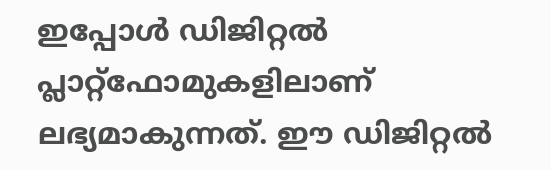ഇപ്പോള്‍ ഡിജിറ്റല്‍ പ്ലാറ്റ്ഫോമുകളിലാണ് ലഭ്യമാകുന്നത്. ഈ ഡിജിറ്റല്‍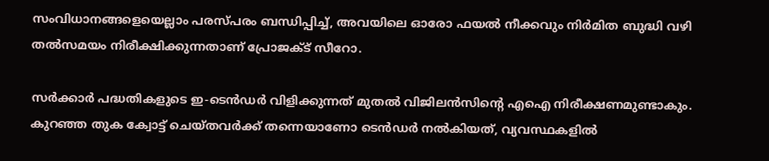സംവിധാനങ്ങളെയെല്ലാം പരസ്പരം ബന്ധിപ്പിച്ച്, അവയിലെ ഓരോ ഫയല്‍ നീക്കവും നിര്‍മിത ബുദ്ധി വഴി തല്‍സമയം നിരീക്ഷിക്കുന്നതാണ് പ്രോജക്ട് സീറോ.

സര്‍ക്കാര്‍ പദ്ധതികളുടെ ഇ-ടെന്‍ഡര്‍ വിളിക്കുന്നത് മുതല്‍ വിജിലന്‍സിന്റെ എഐ നിരീക്ഷണമുണ്ടാകും. കുറഞ്ഞ തുക ക്വോട്ട് ചെയ്തവര്‍ക്ക് തന്നെയാണോ ടെന്‍ഡര്‍ നല്‍കിയത്, വ്യവസ്ഥകളില്‍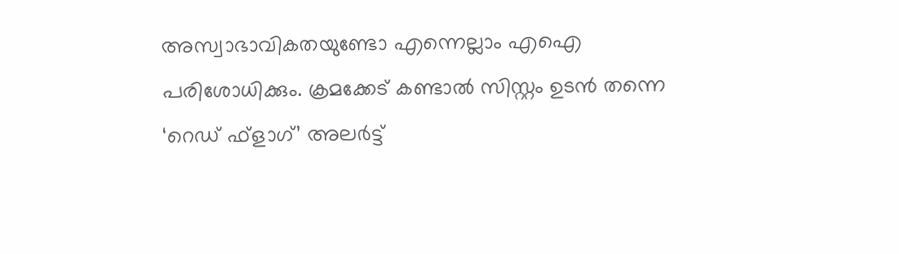അസ്വാഭാവികതയുണ്ടോ എന്നെല്ലാം എഐ പരിശോധിക്കും. ക്രമക്കേട് കണ്ടാല്‍ സിസ്റ്റം ഉടന്‍ തന്നെ ‘റെഡ് ഫ്‌ളാഗ്’ അലര്‍ട്ട്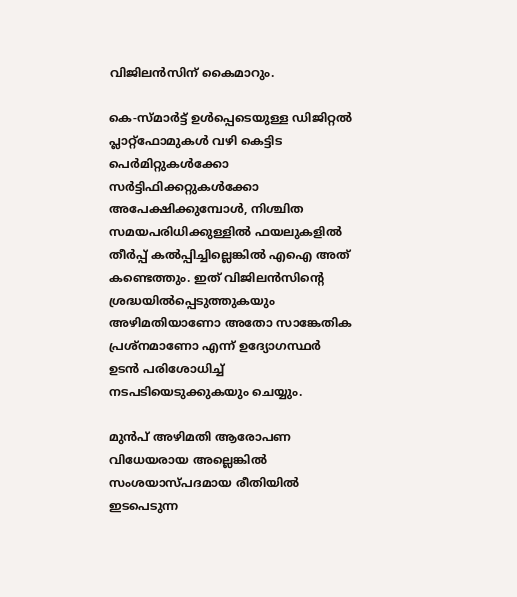വിജിലന്‍സിന് കൈമാറും.

കെ-സ്മാര്‍ട്ട് ഉള്‍പ്പെടെയുള്ള ഡിജിറ്റല്‍ പ്ലാറ്റ്ഫോമുകള്‍ വഴി കെട്ടിട പെര്‍മിറ്റുകള്‍ക്കോ സര്‍ട്ടിഫിക്കറ്റുകള്‍ക്കോ അപേക്ഷിക്കുമ്പോള്‍, നിശ്ചിത സമയപരിധിക്കുള്ളില്‍ ഫയലുകളില്‍ തീര്‍പ്പ് കല്‍പ്പിച്ചില്ലെങ്കില്‍ എഐ അത് കണ്ടെത്തും. ഇത് വിജിലന്‍സിന്റെ ശ്രദ്ധയില്‍പ്പെടുത്തുകയും അഴിമതിയാണോ അതോ സാങ്കേതിക പ്രശ്‌നമാണോ എന്ന് ഉദ്യോഗസ്ഥര്‍ ഉടന്‍ പരിശോധിച്ച് നടപടിയെടുക്കുകയും ചെയ്യും.

മുന്‍പ് അഴിമതി ആരോപണ വിധേയരായ അല്ലെങ്കില്‍ സംശയാസ്പദമായ രീതിയില്‍ ഇടപെടുന്ന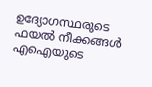ഉദ്യോഗസ്ഥരുടെ ഫയല്‍ നീക്കങ്ങള്‍ എഐയുടെ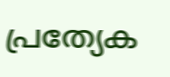പ്രത്യേക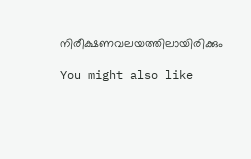നിരീക്ഷണവലയത്തിലായിരിക്കും

You might also like